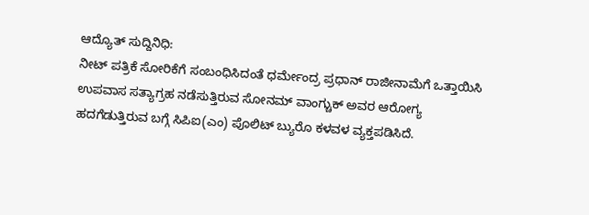ಆದ್ಯೊತ್ ಸುದ್ದಿನಿಧಿ:
ನೀಟ್ ಪತ್ರಿಕೆ ಸೋರಿಕೆಗೆ ಸಂಬಂಧಿಸಿದಂತೆ ಧರ್ಮೇಂದ್ರ ಪ್ರಧಾನ್ ರಾಜೀನಾಮೆಗೆ ಒತ್ತಾಯಿಸಿ ಉಪವಾಸ ಸತ್ಯಾಗ್ರಹ ನಡೆಸುತ್ತಿರುವ ಸೋನಮ್ ವಾಂಗ್ಚುಕ್ ಅವರ ಆರೋಗ್ಯ ಹದಗೆಡುತ್ತಿರುವ ಬಗ್ಗೆ ಸಿಪಿಐ(ಎಂ) ಪೊಲಿಟ್ ಬ್ಯುರೊ ಕಳವಳ ವ್ಯಕ್ತಪಡಿಸಿದೆ.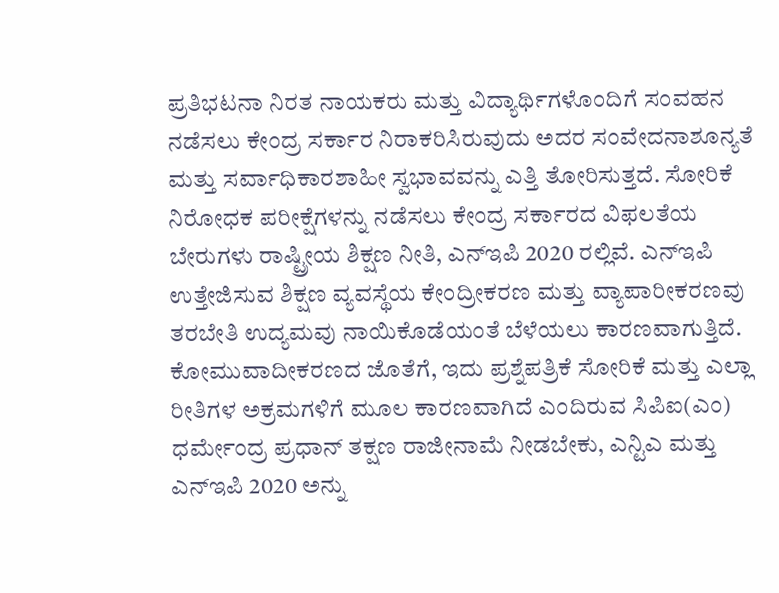ಪ್ರತಿಭಟನಾ ನಿರತ ನಾಯಕರು ಮತ್ತು ವಿದ್ಯಾರ್ಥಿಗಳೊಂದಿಗೆ ಸಂವಹನ ನಡೆಸಲು ಕೇಂದ್ರ ಸರ್ಕಾರ ನಿರಾಕರಿಸಿರುವುದು ಅದರ ಸಂವೇದನಾಶೂನ್ಯತೆ ಮತ್ತು ಸರ್ವಾಧಿಕಾರಶಾಹೀ ಸ್ವಭಾವವನ್ನು ಎತ್ತಿ ತೋರಿಸುತ್ತದೆ. ಸೋರಿಕೆ ನಿರೋಧಕ ಪರೀಕ್ಷೆಗಳನ್ನು ನಡೆಸಲು ಕೇಂದ್ರ ಸರ್ಕಾರದ ವಿಫಲತೆಯ ಬೇರುಗಳು ರಾಷ್ಟ್ರೀಯ ಶಿಕ್ಷಣ ನೀತಿ, ಎನ್ಇಪಿ 2020 ರಲ್ಲಿವೆ. ಎನ್ಇಪಿ ಉತ್ತೇಜಿಸುವ ಶಿಕ್ಷಣ ವ್ಯವಸ್ಥೆಯ ಕೇಂದ್ರೀಕರಣ ಮತ್ತು ವ್ಯಾಪಾರೀಕರಣವು ತರಬೇತಿ ಉದ್ಯಮವು ನಾಯಿಕೊಡೆಯಂತೆ ಬೆಳೆಯಲು ಕಾರಣವಾಗುತ್ತಿದೆ. ಕೋಮುವಾದೀಕರಣದ ಜೊತೆಗೆ, ಇದು ಪ್ರಶ್ನೆಪತ್ರಿಕೆ ಸೋರಿಕೆ ಮತ್ತು ಎಲ್ಲಾ ರೀತಿಗಳ ಅಕ್ರಮಗಳಿಗೆ ಮೂಲ ಕಾರಣವಾಗಿದೆ ಎಂದಿರುವ ಸಿಪಿಐ(ಎಂ) ಧರ್ಮೇಂದ್ರ ಪ್ರಧಾನ್ ತಕ್ಷಣ ರಾಜೀನಾಮೆ ನೀಡಬೇಕು, ಎನ್ಟಿಎ ಮತ್ತು ಎನ್ಇಪಿ 2020 ಅನ್ನು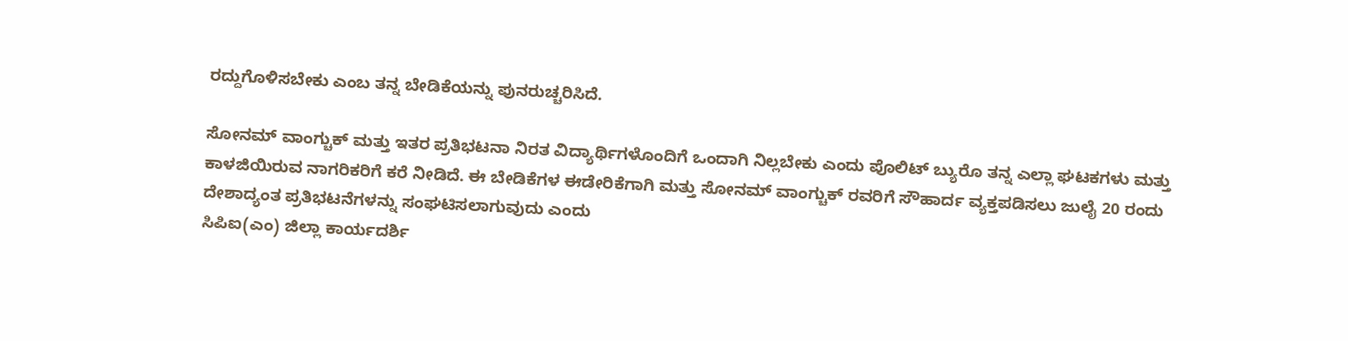ರದ್ದುಗೊಳಿಸಬೇಕು ಎಂಬ ತನ್ನ ಬೇಡಿಕೆಯನ್ನು ಪುನರುಚ್ಚರಿಸಿದೆ.

ಸೋನಮ್ ವಾಂಗ್ಚುಕ್ ಮತ್ತು ಇತರ ಪ್ರತಿಭಟನಾ ನಿರತ ವಿದ್ಯಾರ್ಥಿಗಳೊಂದಿಗೆ ಒಂದಾಗಿ ನಿಲ್ಲಬೇಕು ಎಂದು ಪೊಲಿಟ್ ಬ್ಯುರೊ ತನ್ನ ಎಲ್ಲಾ ಘಟಕಗಳು ಮತ್ತು ಕಾಳಜಿಯಿರುವ ನಾಗರಿಕರಿಗೆ ಕರೆ ನೀಡಿದೆ. ಈ ಬೇಡಿಕೆಗಳ ಈಡೇರಿಕೆಗಾಗಿ ಮತ್ತು ಸೋನಮ್ ವಾಂಗ್ಚುಕ್ ರವರಿಗೆ ಸೌಹಾರ್ದ ವ್ಯಕ್ತಪಡಿಸಲು ಜುಲೈ 20 ರಂದು ದೇಶಾದ್ಯಂತ ಪ್ರತಿಭಟನೆಗಳನ್ನು ಸಂಘಟಿಸಲಾಗುವುದು ಎಂದು
ಸಿಪಿಐ(ಎಂ) ಜಿಲ್ಲಾ ಕಾರ್ಯದರ್ಶಿ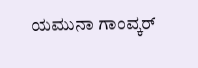ಯಮುನಾ ಗಾಂವ್ಕರ್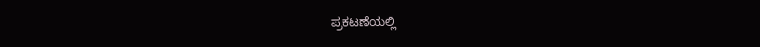ಪ್ರಕಟಣೆಯಲ್ಲಿ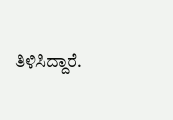ತಿಳಿಸಿದ್ದಾರೆ.